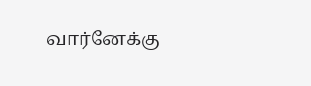வார்னேக்கு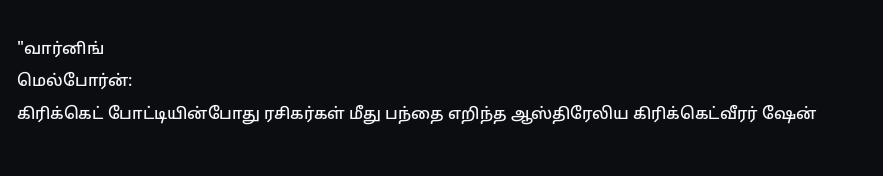"வார்னிங்
மெல்போர்ன்:
கிரிக்கெட் போட்டியின்போது ரசிகர்கள் மீது பந்தை எறிந்த ஆஸ்திரேலிய கிரிக்கெட்வீரர் ஷேன்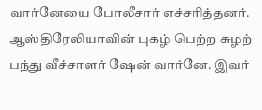வார்னேயை போலீசார் எச்சரித்தனர்.
ஆஸ்திரேலியாவின் புகழ் பெற்ற சுழற் பந்து வீச்சாளர் ஷேன் வார்னே. இவர்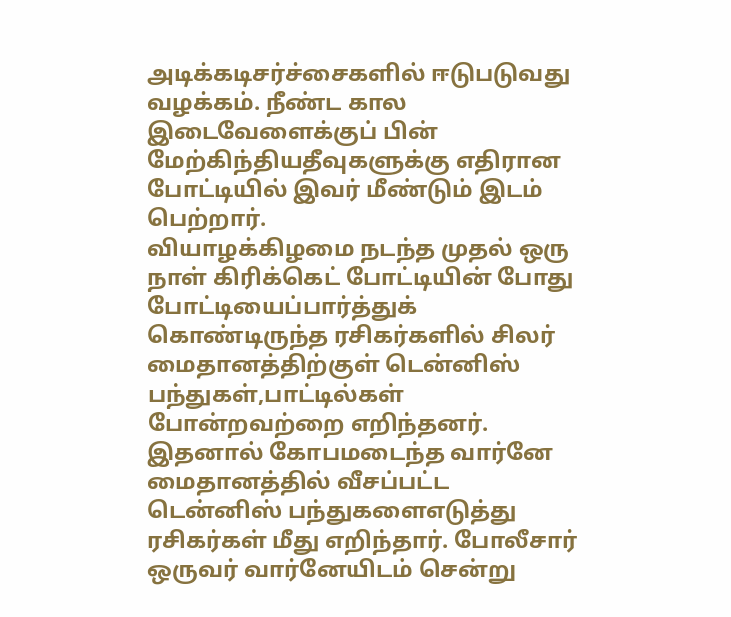அடிக்கடிசர்ச்சைகளில் ஈடுபடுவது வழக்கம். நீண்ட கால இடைவேளைக்குப் பின் மேற்கிந்தியதீவுகளுக்கு எதிரான போட்டியில் இவர் மீண்டும் இடம் பெற்றார்.
வியாழக்கிழமை நடந்த முதல் ஒரு நாள் கிரிக்கெட் போட்டியின் போது போட்டியைப்பார்த்துக் கொண்டிருந்த ரசிகர்களில் சிலர் மைதானத்திற்குள் டென்னிஸ் பந்துகள்,பாட்டில்கள் போன்றவற்றை எறிந்தனர்.
இதனால் கோபமடைந்த வார்னே மைதானத்தில் வீசப்பட்ட டென்னிஸ் பந்துகளைஎடுத்து ரசிகர்கள் மீது எறிந்தார். போலீசார் ஒருவர் வார்னேயிடம் சென்று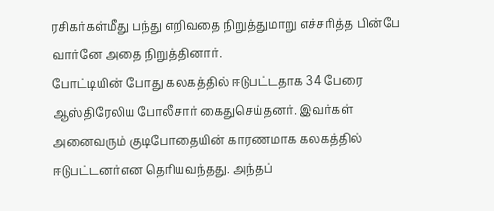ரசிகர்கள்மீது பந்து எறிவதை நிறுத்துமாறு எச்சரித்த பின்பே வார்னே அதை நிறுத்தினார்.
போட்டியின் போது கலகத்தில் ஈடுபட்டதாக 34 பேரை ஆஸ்திரேலிய போலீசார் கைதுசெய்தனர். இவர்கள் அனைவரும் குடிபோதையின் காரணமாக கலகத்தில் ஈடுபட்டனர்என தெரியவந்தது. அந்தப்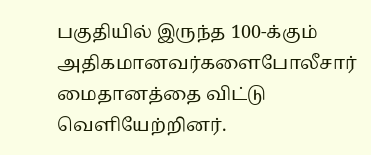பகுதியில் இருந்த 100-க்கும் அதிகமானவர்களைபோலீசார் மைதானத்தை விட்டு வெளியேற்றினர்.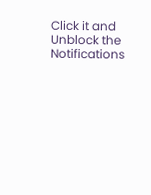Click it and Unblock the Notifications